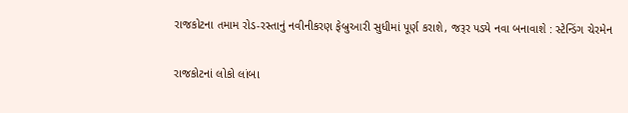રાજકોટના તમામ રોડ-રસ્તાનું નવીનીકરણ ફેબ્રુઆરી સુધીમાં પૂર્ણ કરાશે, જરૂર પડ્યે નવા બનાવાશે : સ્ટેન્ડિંગ ચેરમેન

રાજકોટનાં લોકો લાંબા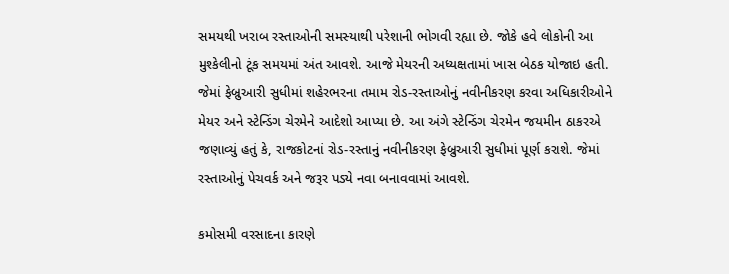સમયથી ખરાબ રસ્તાઓની સમસ્યાથી પરેશાની ભોગવી રહ્યા છે. જોકે હવે લોકોની આ મુશ્કેલીનો ટૂંક સમયમાં અંત આવશે. આજે મેયરની અધ્યક્ષતામાં ખાસ બેઠક યોજાઇ હતી. જેમાં ફેબ્રુઆરી સુધીમાં શહેરભરના તમામ રોડ-રસ્તાઓનું નવીનીકરણ કરવા અધિકારીઓને મેયર અને સ્ટેન્ડિંગ ચેરમેને આદેશો આપ્યા છે. આ અંગે સ્ટેન્ડિંગ ચેરમેન જયમીન ઠાકરએ જણાવ્યું હતું કે, રાજકોટનાં રોડ-રસ્તાનું નવીનીકરણ ફેબ્રુઆરી સુધીમાં પૂર્ણ કરાશે. જેમાં રસ્તાઓનું પેચવર્ક અને જરૂર પડ્યે નવા બનાવવામાં આવશે.

કમોસમી વરસાદના કારણે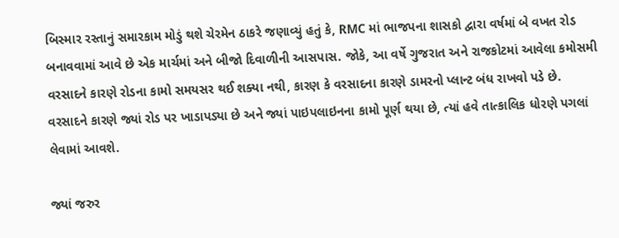બિસ્માર રસ્તાનું સમારકામ મોડું થશે ચેરમેન ઠાકરે જણાવ્યું હતું કે, RMC માં ભાજપના શાસકો દ્વારા વર્ષમાં બે વખત રોડ બનાવવામાં આવે છે એક માર્ચમાં અને બીજો દિવાળીની આસપાસ. જોકે, આ વર્ષે ગુજરાત અને રાજકોટમાં આવેલા કમોસમી વરસાદને કારણે રોડના કામો સમયસર થઈ શક્યા નથી, કારણ કે વરસાદના કારણે ડામરનો પ્લાન્ટ બંધ રાખવો પડે છે. વરસાદને કારણે જ્યાં રોડ પર ખાડાપડ્યા છે અને જ્યાં પાઇપલાઇનના કામો પૂર્ણ થયા છે, ત્યાં હવે તાત્કાલિક ધોરણે પગલાં લેવામાં આવશે.

જ્યાં જરુર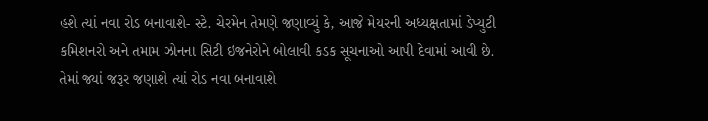હશે ત્યાં નવા રોડ બનાવાશે- સ્ટે. ચેરમેન તેમણે જણાવ્યું કે, આજે મેયરની અધ્યક્ષતામાં ડેપ્યુટી કમિશનરો અને તમામ ઝોનના સિટી ઇજનેરોને બોલાવી કડક સૂચનાઓ આપી દેવામાં આવી છે. તેમાં જ્યાં જરૂર જણાશે ત્યાં રોડ નવા બનાવાશે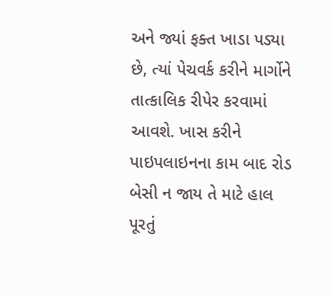અને જ્યાં ફક્ત ખાડા પડ્યા છે, ત્યાં પેચવર્ક કરીને માર્ગોને તાત્કાલિક રીપેર કરવામાં આવશે. ખાસ કરીને પાઇપલાઇનના કામ બાદ રોડ બેસી ન જાય તે માટે હાલ પૂરતું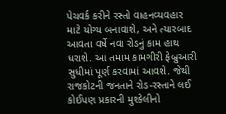પેચવર્ક કરીને રસ્તો વાહનવ્યવહાર માટે યોગ્ય બનાવાશે, અને ત્યારબાદ આવતા વર્ષે નવા રોડનું કામ હાથ ધરાશે. આ તમામ કામગીરી ફેબ્રુઆરી સુધીમાં પૂર્ણ કરવામાં આવશે. જેથી રાજકોટની જનતાને રોડ-રસ્તાને લઈ કોઈપણ પ્રકારની મુશ્કેલીનો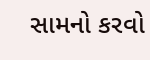સામનો કરવો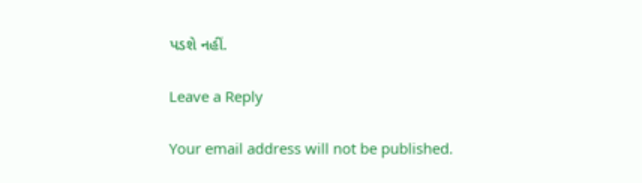પડશે નહીં.

Leave a Reply

Your email address will not be published.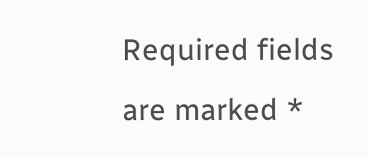Required fields are marked *